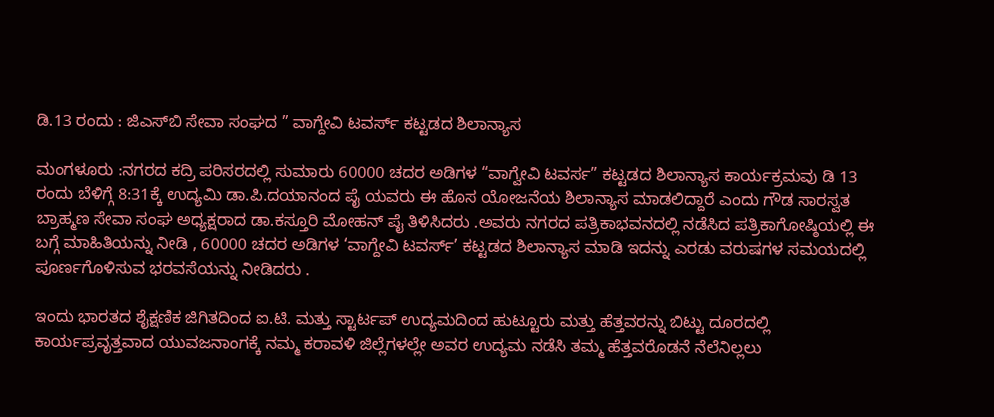ಡಿ.13 ರಂದು : ಜಿಎಸ್‌ಬಿ ಸೇವಾ ಸಂಘದ ” ವಾಗ್ದೇವಿ ಟವರ್ಸ್‌ ಕಟ್ಟಡದ ಶಿಲಾನ್ಯಾಸ

ಮಂಗಳೂರು :ನಗರದ ಕದ್ರಿ ಪರಿಸರದಲ್ಲಿ ಸುಮಾರು 60000 ಚದರ ಅಡಿಗಳ “ವಾಗ್ವೇವಿ ಟವರ್ಸ” ಕಟ್ಟಡದ ಶಿಲಾನ್ಯಾಸ ಕಾರ್ಯಕ್ರಮವು ಡಿ 13 ರಂದು ಬೆಳಿಗ್ಗೆ 8:31ಕ್ಕೆ ಉದ್ಯಮಿ ಡಾ.ಪಿ.ದಯಾನಂದ ಪೈ ಯವರು ಈ ಹೊಸ ಯೋಜನೆಯ ಶಿಲಾನ್ಯಾಸ ಮಾಡಲಿದ್ದಾರೆ ಎಂದು ಗೌಡ ಸಾರಸ್ವತ ಬ್ರಾಹ್ಮಣ ಸೇವಾ ಸಂಘ ಅಧ್ಯಕ್ಷರಾದ ಡಾ.ಕಸ್ತೂರಿ ಮೋಹನ್ ಪೈ ತಿಳಿಸಿದರು .ಅವರು ನಗರದ ಪತ್ರಿಕಾಭವನದಲ್ಲಿ ನಡೆಸಿದ ಪತ್ರಿಕಾಗೋಷ್ಠಿಯಲ್ಲಿ ಈ ಬಗ್ಗೆ ಮಾಹಿತಿಯನ್ನು ನೀಡಿ , 60000 ಚದರ ಅಡಿಗಳ ‘ವಾಗ್ದೇವಿ ಟವರ್ಸ್’ ಕಟ್ಟಡದ ಶಿಲಾನ್ಯಾಸ ಮಾಡಿ ಇದನ್ನು ಎರಡು ವರುಷಗಳ ಸಮಯದಲ್ಲಿ ಪೂರ್ಣಗೊಳಿಸುವ ಭರವಸೆಯನ್ನು ನೀಡಿದರು .

ಇಂದು ಭಾರತದ ಶೈಕ್ಷಣಿಕ ಜಿಗಿತದಿಂದ ಐ.ಟಿ. ಮತ್ತು ಸ್ಟಾರ್ಟಪ್ ಉದ್ಯಮದಿಂದ ಹುಟ್ಟೂರು ಮತ್ತು ಹೆತ್ತವರನ್ನು ಬಿಟ್ಟು ದೂರದಲ್ಲಿ ಕಾರ್ಯಪ್ರವೃತ್ತವಾದ ಯುವಜನಾಂಗಕ್ಕೆ ನಮ್ಮ ಕರಾವಳಿ ಜಿಲ್ಲೆಗಳಲ್ಲೇ ಅವರ ಉದ್ಯಮ ನಡೆಸಿ ತಮ್ಮ ಹೆತ್ತವರೊಡನೆ ನೆಲೆನಿಲ್ಲಲು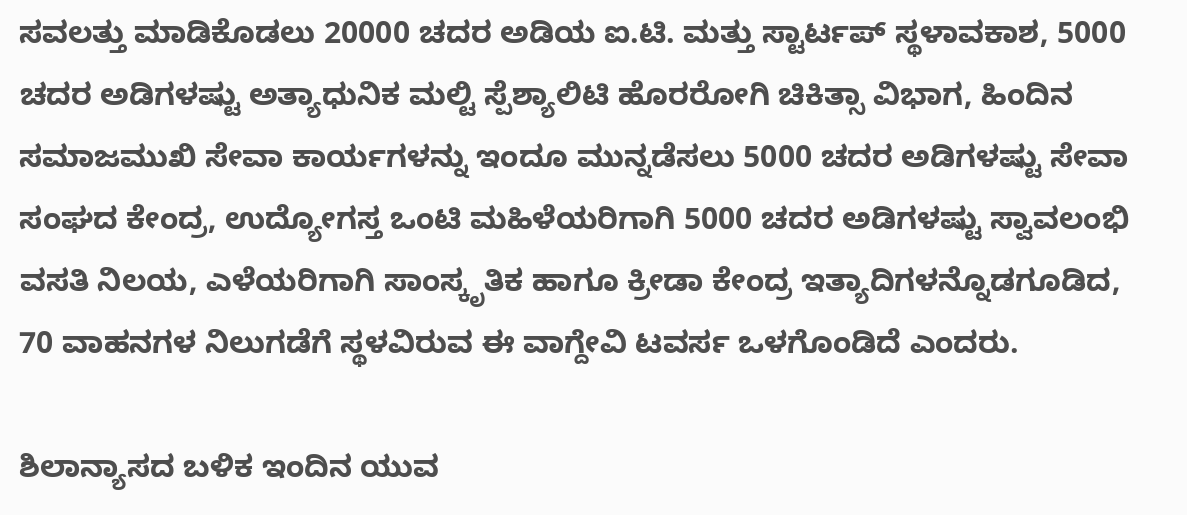ಸವಲತ್ತು ಮಾಡಿಕೊಡಲು 20000 ಚದರ ಅಡಿಯ ಐ.ಟಿ. ಮತ್ತು ಸ್ಟಾರ್ಟಪ್ ಸ್ಥಳಾವಕಾಶ, 5000 ಚದರ ಅಡಿಗಳಷ್ಟು ಅತ್ಯಾಧುನಿಕ ಮಲ್ಟಿ ಸ್ಪೆಶ್ಯಾಲಿಟಿ ಹೊರರೋಗಿ ಚಿಕಿತ್ಸಾ ವಿಭಾಗ, ಹಿಂದಿನ ಸಮಾಜಮುಖಿ ಸೇವಾ ಕಾರ್ಯಗಳನ್ನು ಇಂದೂ ಮುನ್ನಡೆಸಲು 5000 ಚದರ ಅಡಿಗಳಷ್ಟು ಸೇವಾ ಸಂಘದ ಕೇಂದ್ರ, ಉದ್ಯೋಗಸ್ತ ಒಂಟಿ ಮಹಿಳೆಯರಿಗಾಗಿ 5000 ಚದರ ಅಡಿಗಳಷ್ಟು ಸ್ವಾವಲಂಭಿ ವಸತಿ ನಿಲಯ, ಎಳೆಯರಿಗಾಗಿ ಸಾಂಸ್ಕೃತಿಕ ಹಾಗೂ ಕ್ರೀಡಾ ಕೇಂದ್ರ ಇತ್ಯಾದಿಗಳನ್ನೊಡಗೂಡಿದ, 70 ವಾಹನಗಳ ನಿಲುಗಡೆಗೆ ಸ್ಥಳವಿರುವ ಈ ವಾಗ್ದೇವಿ ಟವರ್ಸ ಒಳಗೊಂಡಿದೆ ಎಂದರು.

ಶಿಲಾನ್ಯಾಸದ ಬಳಿಕ ಇಂದಿನ ಯುವ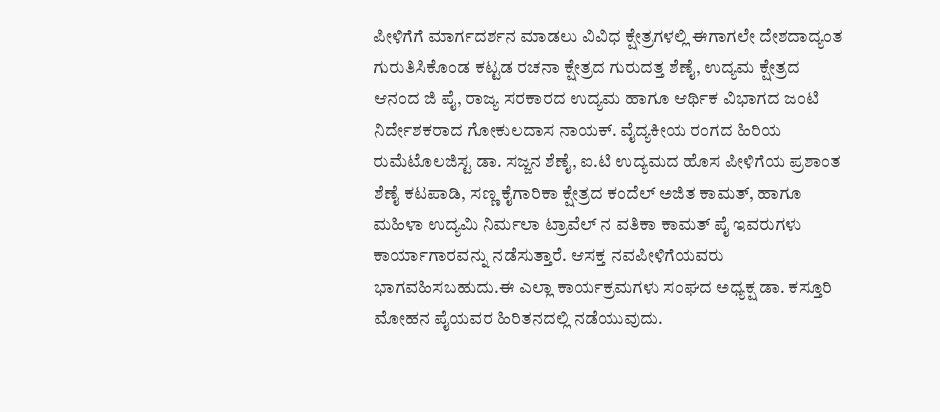ಪೀಳಿಗೆಗೆ ಮಾರ್ಗದರ್ಶನ ಮಾಡಲು ವಿವಿಧ ಕ್ಷೇತ್ರಗಳಲ್ಲಿ ಈಗಾಗಲೇ ದೇಶದಾದ್ಯಂತ ಗುರುತಿಸಿಕೊಂಡ ಕಟ್ಟಡ ರಚನಾ ಕ್ಷೇತ್ರದ ಗುರುದತ್ತ ಶೆಣೈ, ಉದ್ಯಮ ಕ್ಷೇತ್ರದ ಆನಂದ ಜಿ ಪೈ, ರಾಜ್ಯ ಸರಕಾರದ ಉದ್ಯಮ ಹಾಗೂ ಆರ್ಥಿಕ ವಿಭಾಗದ ಜಂಟಿ ನಿರ್ದೇಶಕರಾದ ಗೋಕುಲದಾಸ ನಾಯಕ್. ವೈದ್ಯಕೀಯ ರಂಗದ ಹಿರಿಯ ರುಮೆಟೊಲಜಿಸ್ಟ ಡಾ. ಸಜ್ಜನ ಶೆಣೈ, ಐ.ಟಿ ಉದ್ಯಮದ ಹೊಸ ಪೀಳಿಗೆಯ ಪ್ರಶಾಂತ ಶೆಣೈ ಕಟಪಾಡಿ, ಸಣ್ಣ ಕೈಗಾರಿಕಾ ಕ್ಷೇತ್ರದ ಕಂದೆಲ್ ಅಜಿತ ಕಾಮತ್, ಹಾಗೂ ಮಹಿಳಾ ಉದ್ಯಮಿ ನಿರ್ಮಲಾ ಟ್ರಾವೆಲ್ ನ ವತಿಕಾ ಕಾಮತ್ ಪೈ ಇವರುಗಳು ಕಾರ್ಯಾಗಾರವನ್ನು ನಡೆಸುತ್ತಾರೆ. ಆಸಕ್ತ ನವಪೀಳಿಗೆಯವರು ಭಾಗವಹಿಸಬಹುದು.ಈ ಎಲ್ಲಾ ಕಾರ್ಯಕ್ರಮಗಳು ಸಂಘದ ಅಧ್ಯಕ್ಷ ಡಾ. ಕಸ್ತೂರಿ ಮೋಹನ ಪೈಯವರ ಹಿರಿತನದಲ್ಲಿ ನಡೆಯುವುದು.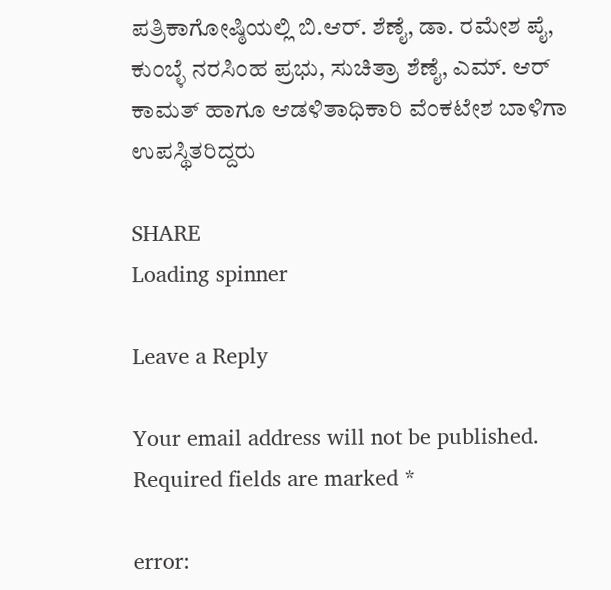ಪತ್ರಿಕಾಗೋಷ್ಠಿಯಲ್ಲಿ ಬಿ.ಆರ್. ಶೆಣೈ, ಡಾ. ರಮೇಶ ಪೈ, ಕುಂಬ್ಳೆ ನರಸಿಂಹ ಪ್ರಭು, ಸುಚಿತ್ರಾ ಶೆಣೈ, ಎಮ್. ಆರ್ ಕಾಮತ್ ಹಾಗೂ ಆಡಳಿತಾಧಿಕಾರಿ ವೆಂಕಟೇಶ ಬಾಳಿಗಾ ಉಪಸ್ಥಿತರಿದ್ದರು

SHARE
Loading spinner

Leave a Reply

Your email address will not be published. Required fields are marked *

error: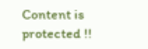Content is protected !!